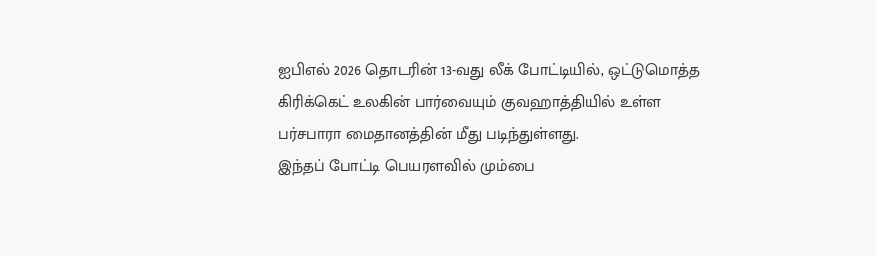ஐபிஎல் 2026 தொடரின் 13-வது லீக் போட்டியில், ஒட்டுமொத்த கிரிக்கெட் உலகின் பார்வையும் குவஹாத்தியில் உள்ள பர்சபாரா மைதானத்தின் மீது படிந்துள்ளது.
இந்தப் போட்டி பெயரளவில் மும்பை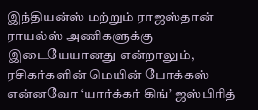இந்தியன்ஸ் மற்றும் ராஜஸ்தான் ராயல்ஸ் அணிகளுக்கு இடையேயானது என்றாலும், ரசிகர்களின் மெயின் போக்கஸ் என்னவோ ‘யார்க்கர் கிங்’ ஜஸ்பிரித்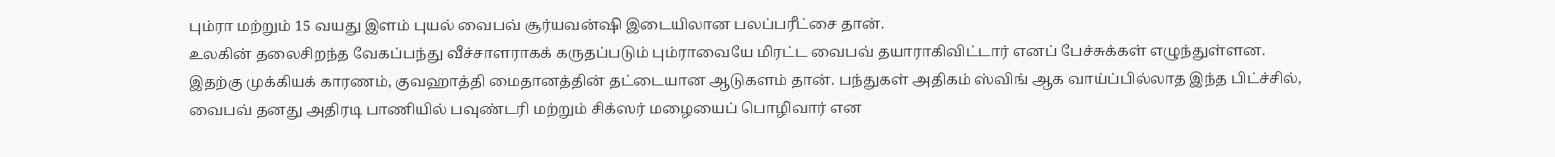பும்ரா மற்றும் 15 வயது இளம் புயல் வைபவ் சூர்யவன்ஷி இடையிலான பலப்பரீட்சை தான்.
உலகின் தலைசிறந்த வேகப்பந்து வீச்சாளராகக் கருதப்படும் பும்ராவையே மிரட்ட வைபவ் தயாராகிவிட்டார் எனப் பேச்சுக்கள் எழுந்துள்ளன. இதற்கு முக்கியக் காரணம், குவஹாத்தி மைதானத்தின் தட்டையான ஆடுகளம் தான். பந்துகள் அதிகம் ஸ்விங் ஆக வாய்ப்பில்லாத இந்த பிட்ச்சில், வைபவ் தனது அதிரடி பாணியில் பவுண்டரி மற்றும் சிக்ஸர் மழையைப் பொழிவார் என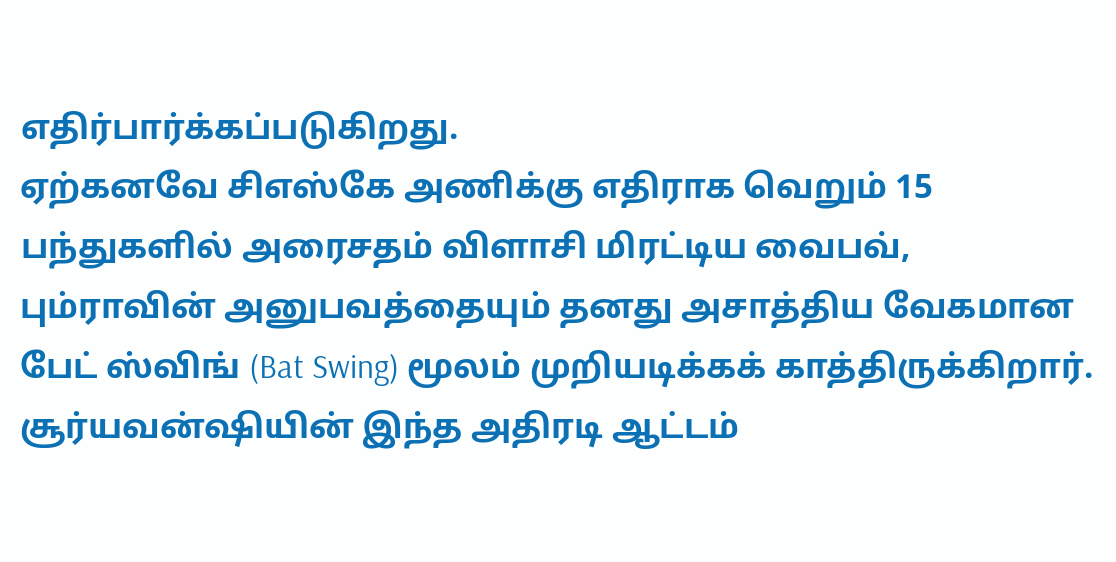எதிர்பார்க்கப்படுகிறது.
ஏற்கனவே சிஎஸ்கே அணிக்கு எதிராக வெறும் 15 பந்துகளில் அரைசதம் விளாசி மிரட்டிய வைபவ், பும்ராவின் அனுபவத்தையும் தனது அசாத்திய வேகமான பேட் ஸ்விங் (Bat Swing) மூலம் முறியடிக்கக் காத்திருக்கிறார்.
சூர்யவன்ஷியின் இந்த அதிரடி ஆட்டம்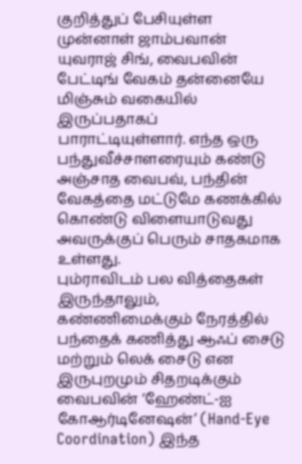குறித்துப் பேசியுள்ள முன்னாள் ஜாம்பவான் யுவராஜ் சிங், வைபவின் பேட்டிங் வேகம் தன்னையே மிஞ்சும் வகையில் இருப்பதாகப் பாராட்டியுள்ளார். எந்த ஒரு பந்துவீச்சாளரையும் கண்டு அஞ்சாத வைபவ், பந்தின் வேகத்தை மட்டுமே கணக்கில் கொண்டு விளையாடுவது அவருக்குப் பெரும் சாதகமாக உள்ளது.
பும்ராவிடம் பல வித்தைகள் இருந்தாலும், கண்ணிமைக்கும் நேரத்தில் பந்தைக் கணித்து ஆஃப் சைடு மற்றும் லெக் சைடு என இருபுறமும் சிதறடிக்கும் வைபவின் ‘ஹேண்ட்-ஐ கோஆர்டினேஷன்’ (Hand-Eye Coordination) இந்த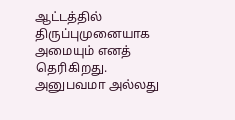ஆட்டத்தில் திருப்புமுனையாக அமையும் எனத் தெரிகிறது.
அனுபவமா அல்லது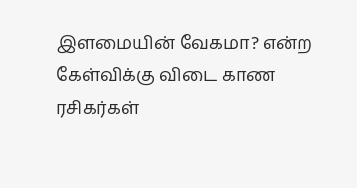இளமையின் வேகமா? என்ற கேள்விக்கு விடை காண ரசிகர்கள்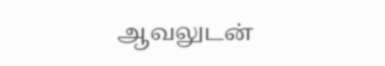ஆவலுடன்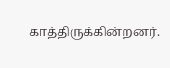காத்திருக்கின்றனர்.